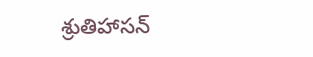శ్రుతిహాసన్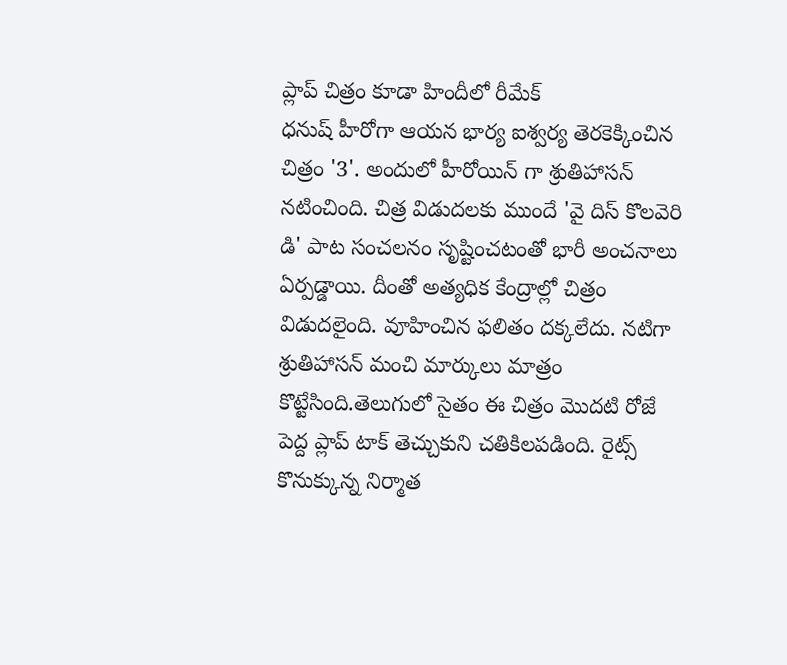ప్లాప్ చిత్రం కూడా హిందీలో రీమేక్
ధనుష్ హీరోగా ఆయన భార్య ఐశ్వర్య తెరకెక్కించిన చిత్రం '3'. అందులో హీరోయిన్ గా శ్రుతిహాసన్ నటించింది. చిత్ర విడుదలకు ముందే 'వై దిస్ కొలవెరి డి' పాట సంచలనం సృష్టించటంతో భారీ అంచనాలు ఏర్పడ్డాయి. దీంతో అత్యధిక కేంద్రాల్లో చిత్రం విడుదలైంది. వూహించిన ఫలితం దక్కలేదు. నటిగా శ్రుతిహాసన్ మంచి మార్కులు మాత్రం కొట్టేసింది.తెలుగులో సైతం ఈ చిత్రం మొదటి రోజే పెద్ద ప్లాప్ టాక్ తెచ్చుకుని చతికిలపడింది. రైట్స్ కొనుక్కున్న నిర్మాత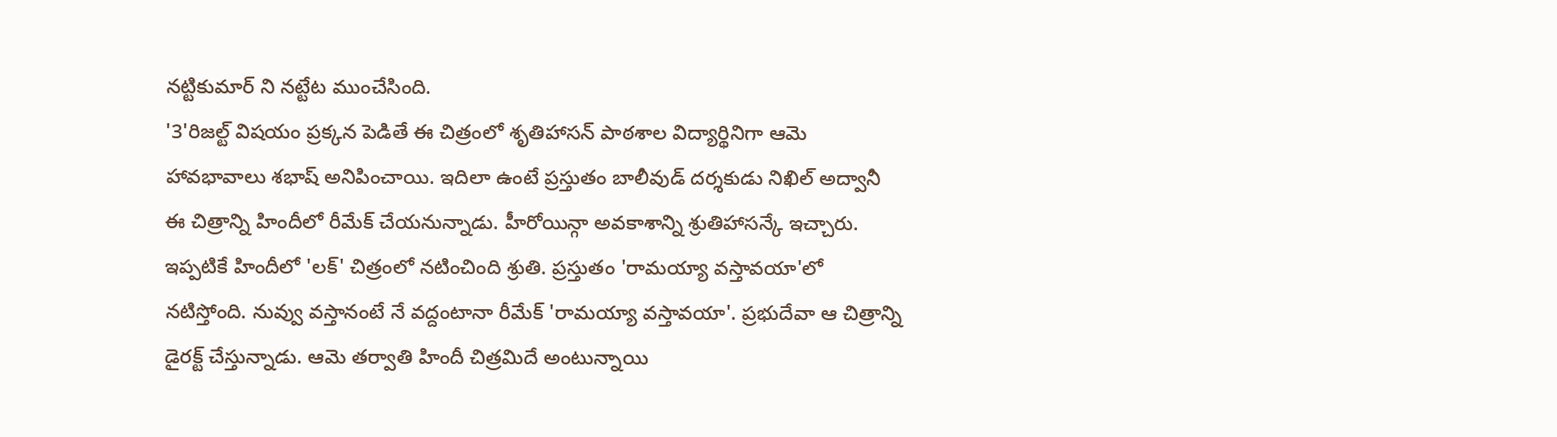నట్టికుమార్ ని నట్టేట ముంచేసింది.
'3'రిజల్ట్ విషయం ప్రక్కన పెడితే ఈ చిత్రంలో శృతిహాసన్ పాఠశాల విద్యార్థినిగా ఆమె హావభావాలు శభాష్ అనిపించాయి. ఇదిలా ఉంటే ప్రస్తుతం బాలీవుడ్ దర్శకుడు నిఖిల్ అద్వానీ ఈ చిత్రాన్ని హిందీలో రీమేక్ చేయనున్నాడు. హీరోయిన్గా అవకాశాన్ని శ్రుతిహాసన్కే ఇచ్చారు. ఇప్పటికే హిందీలో 'లక్' చిత్రంలో నటించింది శ్రుతి. ప్రస్తుతం 'రామయ్యా వస్తావయా'లో నటిస్తోంది. నువ్వు వస్తానంటే నే వద్దంటానా రీమేక్ 'రామయ్యా వస్తావయా'. ప్రభుదేవా ఆ చిత్రాన్ని డైరక్ట్ చేస్తున్నాడు. ఆమె తర్వాతి హిందీ చిత్రమిదే అంటున్నాయి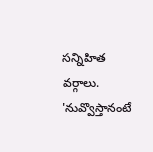సన్నిహిత వర్గాలు.
'నువ్వొస్తానంటే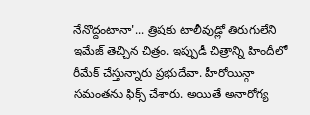నేనొద్దంటానా'... త్రిషకు టాలీవుడ్లో తిరుగులేని ఇమేజ్ తెచ్చిన చిత్రం. ఇప్పుడీ చిత్రాన్ని హిందీలో రీమేక్ చేస్తున్నారు ప్రభుదేవా. హీరోయిన్గా సమంతను ఫిక్స్ చేశారు. అయితే అనారోగ్య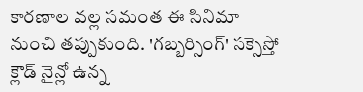కారణాల వల్ల సమంత ఈ సినిమా నుంచి తప్పుకుంది. 'గబ్బర్సింగ్' సక్సెస్తో క్లౌడ్ నైన్లో ఉన్న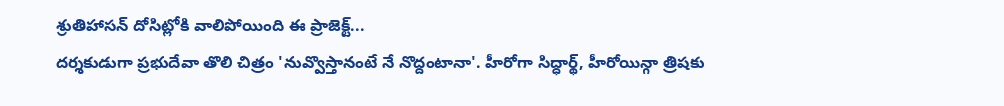శ్రుతిహాసన్ దోసిట్లోకి వాలిపోయింది ఈ ప్రాజెక్ట్...
దర్శకుడుగా ప్రభుదేవా తొలి చిత్రం 'నువ్వొస్తానంటే నే నొద్దంటానా'. హీరోగా సిద్ధార్థ్, హీరోయిన్గా త్రిషకు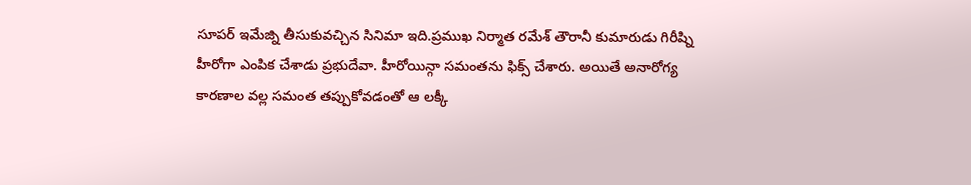సూపర్ ఇమేజ్ని తీసుకువచ్చిన సినిమా ఇది.ప్రముఖ నిర్మాత రమేశ్ తౌరానీ కుమారుడు గిరీష్ని హీరోగా ఎంపిక చేశాడు ప్రభుదేవా. హీరోయిన్గా సమంతను ఫిక్స్ చేశారు. అయితే అనారోగ్య కారణాల వల్ల సమంత తప్పుకోవడంతో ఆ లక్కీ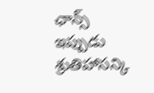ఛాన్స్ ఇప్పుడు శ్రుతిహాసన్కి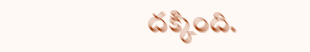దక్కింది.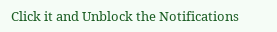Click it and Unblock the Notifications